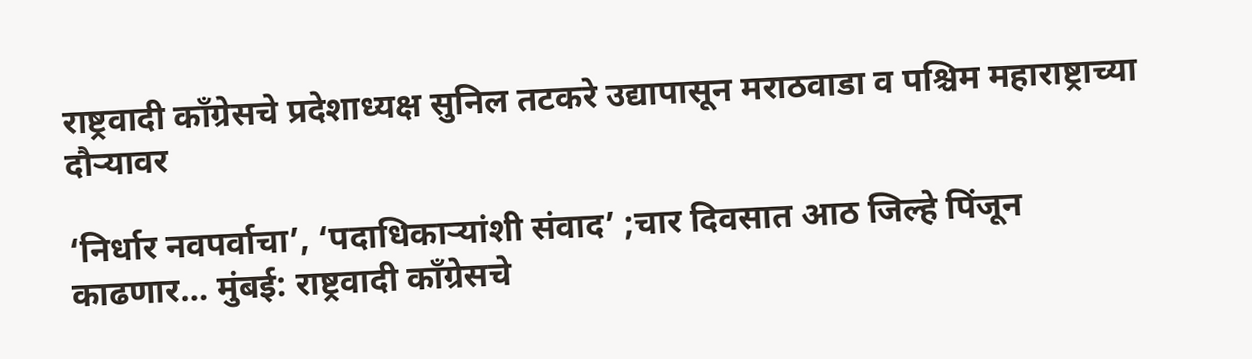राष्ट्रवादी काँग्रेसचे प्रदेशाध्यक्ष सुनिल तटकरे उद्यापासून मराठवाडा व पश्चिम महाराष्ट्राच्या दौर्‍यावर

‘निर्धार नवपर्वाचा’, ‘पदाधिकाऱ्यांशी संवाद’ ;चार दिवसात आठ जिल्हे पिंजून काढणार… मुंबई: राष्ट्रवादी काँग्रेसचे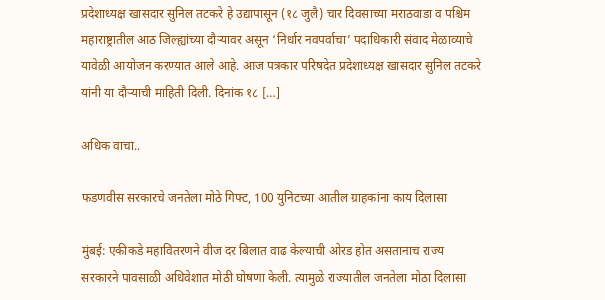प्रदेशाध्यक्ष खासदार सुनिल तटकरे हे उद्यापासून (१८ जुलै) चार दिवसाच्या मराठवाडा व पश्चिम महाराष्ट्रातील आठ जिल्ह्यांच्या दौऱ्यावर असून ‘निर्धार नवपर्वाचा’ पदाधिकारी संवाद मेळाव्याचे यावेळी आयोजन करण्यात आले आहे. आज पत्रकार परिषदेत प्रदेशाध्यक्ष खासदार सुनिल तटकरे यांनी या दौऱ्याची माहिती दिली. दिनांक १८ […]

अधिक वाचा..

फडणवीस सरकारचे जनतेला मोठे गिफ्ट, 100 युनिटच्या आतील ग्राहकांना काय दिलासा

मुंबई: एकीकडे महावितरणने वीज दर बिलात वाढ केल्याची ओरड होत असतानाच राज्य सरकारने पावसाळी अधिवेशात मोठी घोषणा केली. त्यामुळे राज्यातील जनतेला मोठा दिलासा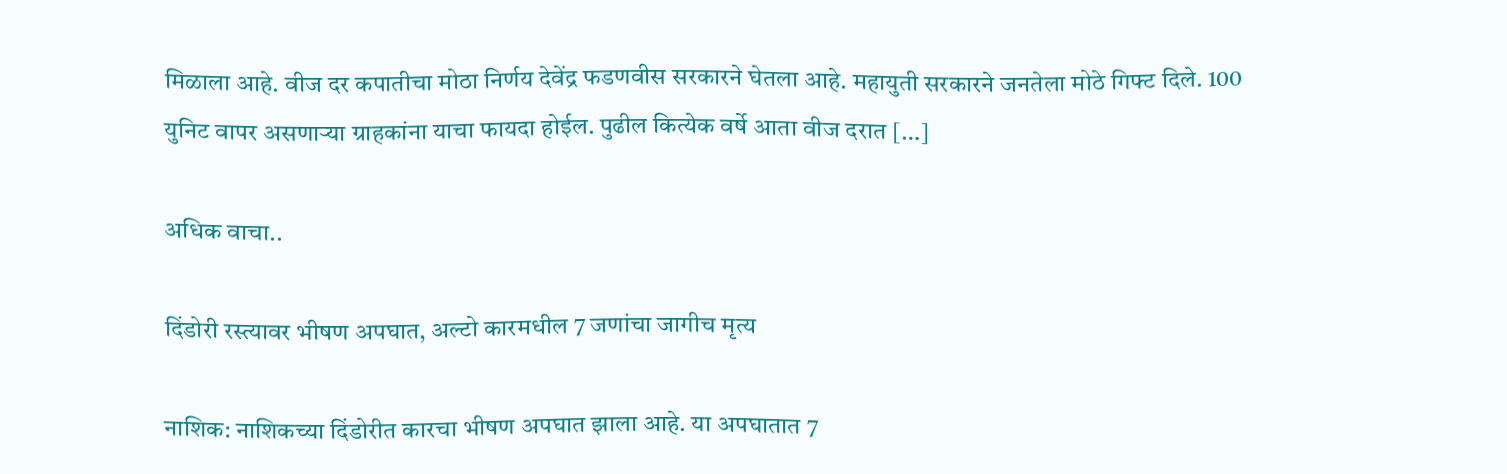मिळाला आहे. वीज दर कपातीचा मोठा निर्णय देवेंद्र फडणवीस सरकारने घेतला आहे. महायुती सरकारने जनतेला मोठे गिफ्ट दिले. 100 युनिट वापर असणाऱ्या ग्राहकांना याचा फायदा होईल. पुढील कित्येक वर्षे आता वीज दरात […]

अधिक वाचा..

दिंडोरी रस्त्यावर भीषण अपघात, अल्टो कारमधील 7 जणांचा जागीच मृत्य

नाशिक: नाशिकच्या दिंडोरीत कारचा भीषण अपघात झाला आहे. या अपघातात 7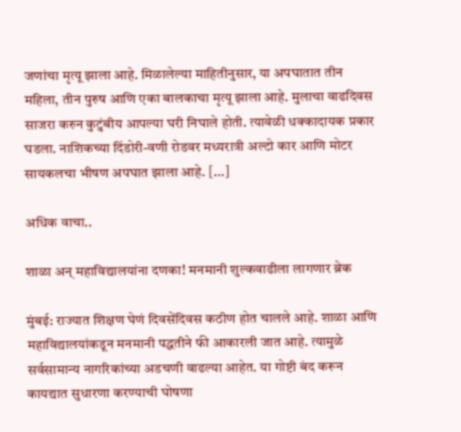जणांचा मृत्यू झाला आहे. मिळालेल्या माहितीनुसार, या अपघातात तीन महिला, तीन पुरुष आणि एका बालकाचा मृत्यू झाला आहे. मुलाचा वाढदिवस साजरा करुन कुटुंबीय आपल्या घरी निघाले होती. त्यावेळी धक्कादायक प्रकार घडला. नाशिकच्या दिंडोरी-वणी रोडवर मध्यरात्री अल्टो कार आणि मोटर सायकलचा भीषण अपघात झाला आहे. […]

अधिक वाचा..

शाळा अन् महाविद्यालयांना दणका! मनमानी शुल्कवाढीला लागणार ब्रेक

मुंबई: राज्यात शिक्षण घेणं दिवसेंदिवस कठीण होत चालले आहे. शाळा आणि महाविद्यालयांकडून मनमानी पद्धतीने फी आकारली जात आहे. त्यामुळे सर्वसामान्य नागरिकांच्या अडचणी वाढल्या आहेत. या गोष्टी बंद करून कायद्यात सुधारणा करण्याची घोषणा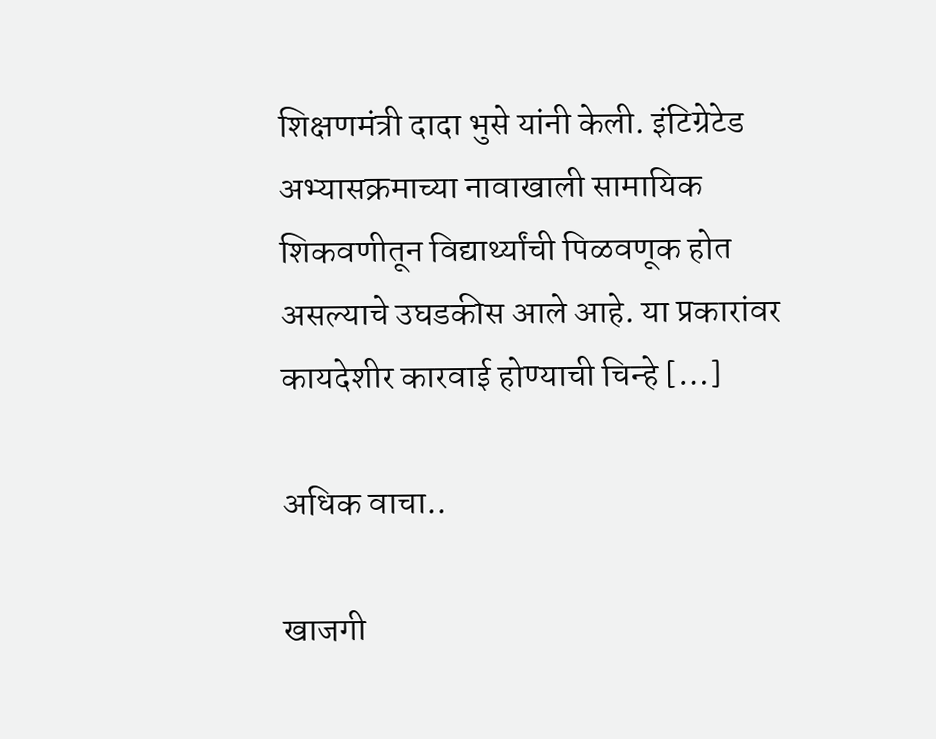शिक्षणमंत्री दादा भुसे यांनी केली. इंटिग्रेटेड अभ्यासक्रमाच्या नावाखाली सामायिक शिकवणीतून विद्यार्थ्यांची पिळवणूक होत असल्याचे उघडकीस आले आहे. या प्रकारांवर कायदेशीर कारवाई होण्याची चिन्हे […]

अधिक वाचा..

खाजगी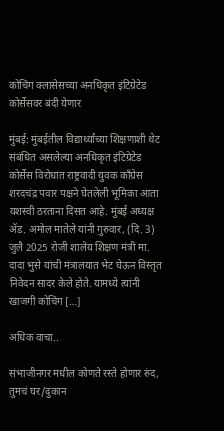कोचिंग क्लासेसच्या अनधिकृत इंटिग्रेटेड कोर्सेसवर बंदी येणार

मुंबई: मुंबईतील विद्यार्थ्यांच्या शिक्षणाशी थेट संबंधित असलेल्या अनधिकृत इंटिग्रेटेड कोर्सेस विरोधात राष्ट्रवादी युवक काँग्रेस शरदचंद्र पवार पक्षने घेतलेली भूमिका आता यशस्वी ठरताना दिसत आहे. मुंबई अध्यक्ष ॲड. अमोल मातेले यांनी गुरुवार, (दि. 3) जुलै 2025 रोजी शालेय शिक्षण मंत्री मा. दादा भुसे यांची मंत्रालयात भेट घेऊन विस्तृत निवेदन सादर केले होते. यामध्ये त्यांनी खाजगी कोचिंग […]

अधिक वाचा..

संभाजीनगर मधील कोणते रस्ते होणार रुंद, तुमचं घर/दुकान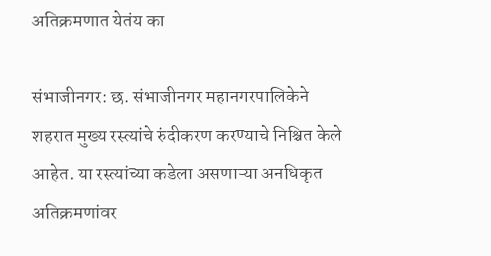अतिक्रमणात येतंय का

संभाजीनगर: छ. संभाजीनगर महानगरपालिकेने शहरात मुख्य रस्त्यांचे रुंदीकरण करण्याचे निश्चित केले आहेत. या रस्त्यांच्या कडेला असणाऱ्या अनधिकृत अतिक्रमणांवर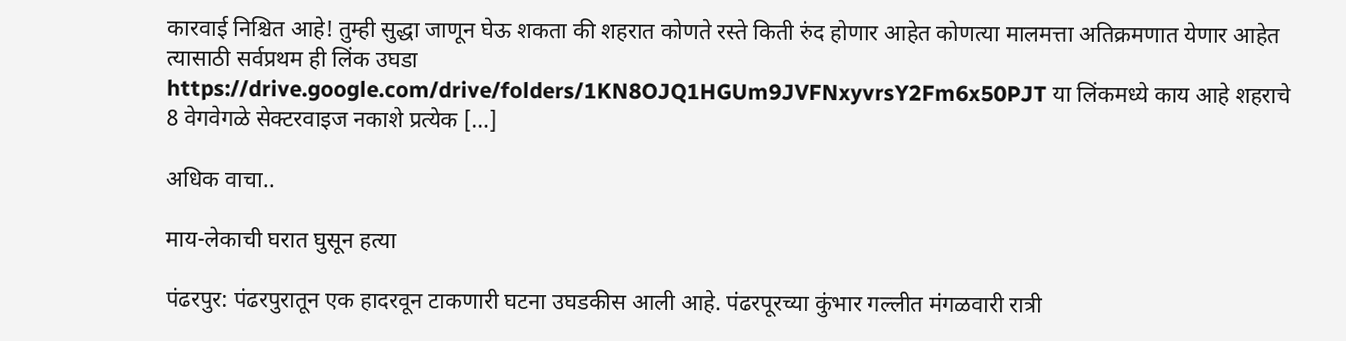कारवाई निश्चित आहे! तुम्ही सुद्धा जाणून घेऊ शकता की शहरात कोणते रस्ते किती रुंद होणार आहेत कोणत्या मालमत्ता अतिक्रमणात येणार आहेत त्यासाठी सर्वप्रथम ही लिंक उघडा https://drive.google.com/drive/folders/1KN8OJQ1HGUm9JVFNxyvrsY2Fm6x50PJT या लिंकमध्ये काय आहे शहराचे 8 वेगवेगळे सेक्टरवाइज नकाशे प्रत्येक […]

अधिक वाचा..

माय-लेकाची घरात घुसून हत्या

पंढरपुर: पंढरपुरातून एक हादरवून टाकणारी घटना उघडकीस आली आहे. पंढरपूरच्या कुंभार गल्लीत मंगळवारी रात्री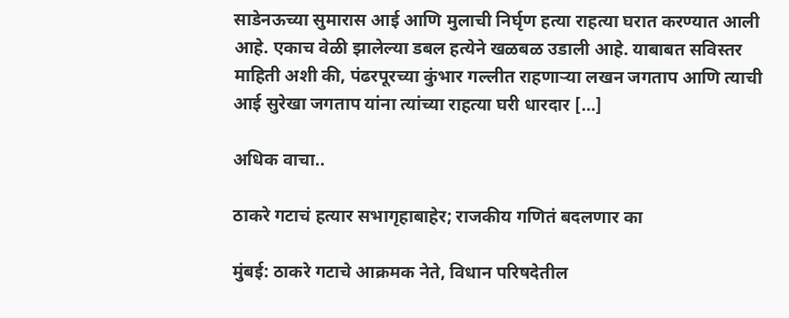साडेनऊच्या सुमारास आई आणि मुलाची निर्घृण हत्या राहत्या घरात करण्यात आली आहे. एकाच वेळी झालेल्या डबल हत्येने खळबळ उडाली आहे. याबाबत सविस्तर माहिती अशी की, पंढरपूरच्या कुंभार गल्लीत राहणाऱ्या लखन जगताप आणि त्याची आई सुरेखा जगताप यांना त्यांच्या राहत्या घरी धारदार […]

अधिक वाचा..

ठाकरे गटाचं हत्यार सभागृहाबाहेर; राजकीय गणितं बदलणार का

मुंबई: ठाकरे गटाचे आक्रमक नेते, विधान परिषदेतील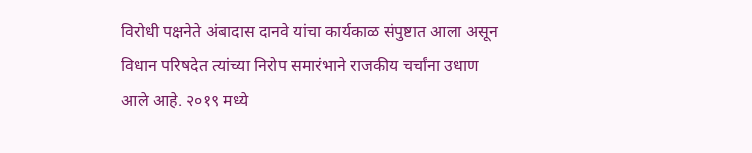विरोधी पक्षनेते अंबादास दानवे यांचा कार्यकाळ संपुष्टात आला असून विधान परिषदेत त्यांच्या निरोप समारंभाने राजकीय चर्चांना उधाण आले आहे. २०१९ मध्ये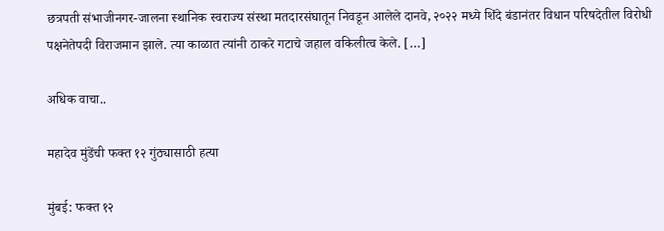छत्रपती संभाजीनगर-जालना स्थानिक स्वराज्य संस्था मतदारसंघातून निवडून आलेले दानवे, २०२२ मध्ये शिंदे बंडानंतर विधान परिषदेतील विरोधी पक्षनेतेपदी विराजमान झाले. त्या काळात त्यांनी ठाकरे गटाचे जहाल वकिलीत्व केले. […]

अधिक वाचा..

महादेव मुंडेंची फक्त १२ गुंठ्यासाठी हत्या

मुंबई: फक्त १२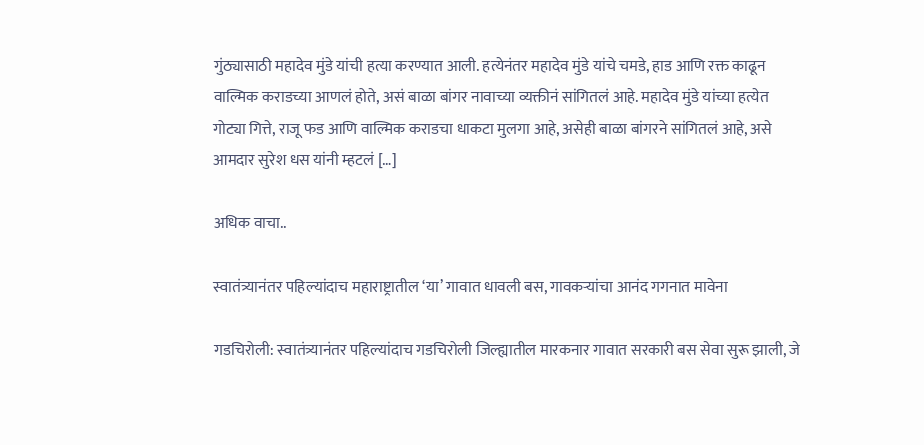गुंठ्यासाठी महादेव मुंडे यांची हत्या करण्यात आली. हत्येनंतर महादेव मुंडे यांचे चमडे, हाड आणि रक्त काढून वाल्मिक कराडच्या आणलं होते, असं बाळा बांगर नावाच्या व्यक्तीनं सांगितलं आहे. महादेव मुंडे यांच्या हत्येत गोट्या गित्ते, राजू फड आणि वाल्मिक कराडचा धाकटा मुलगा आहे, असेही बाळा बांगरने सांगितलं आहे, असे आमदार सुरेश धस यांनी म्हटलं […]

अधिक वाचा..

स्वातंत्र्यानंतर पहिल्यांदाच महाराष्ट्रातील ‘या’ गावात धावली बस, गावकऱ्यांचा आनंद गगनात मावेना

गडचिरोली: स्वातंत्र्यानंतर पहिल्यांदाच गडचिरोली जिल्ह्यातील मारकनार गावात सरकारी बस सेवा सुरू झाली, जे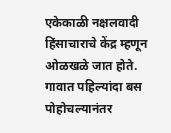एकेकाळी नक्षलवादी हिंसाचाराचे केंद्र म्हणून ओळखळे जात होते. गावात पहिल्यांदा बस पोहोचल्यानंतर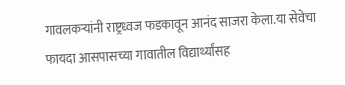गावलकऱ्यांनी राष्ट्रध्वज फडकावून आनंद साजरा केला.या सेवेचा फायदा आसपासच्या गावातील विद्यार्थ्यांसह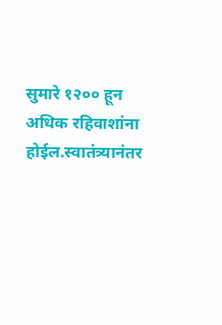सुमारे १२०० हून अधिक रहिवाशांना होईल.स्वातंत्र्यानंतर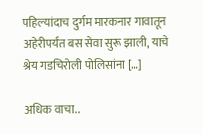पहिल्यांदाच दुर्गम मारकनार गावातून अहेरीपर्यंत बस सेवा सुरू झाली, याचे श्रेय गडचिरोली पोलिसांना […]

अधिक वाचा..